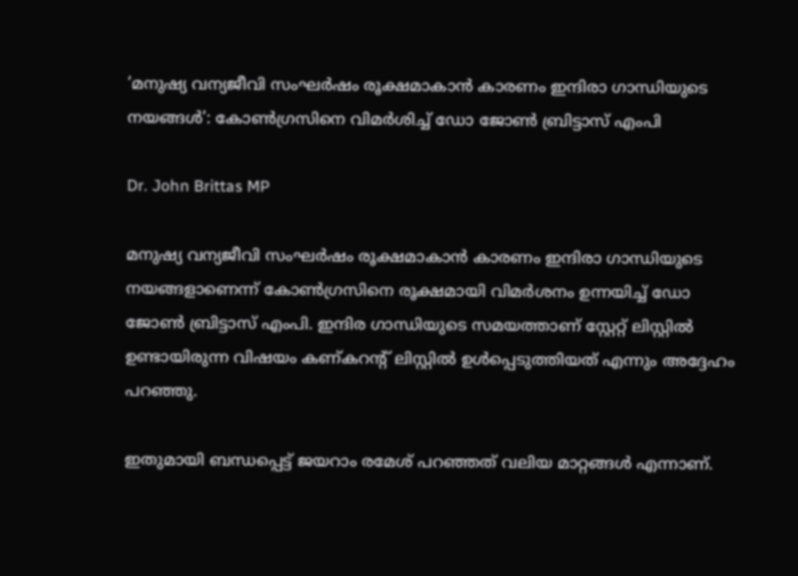‘മനുഷ്യ വന്യജീവി സംഘർഷം രൂക്ഷമാകാൻ കാരണം ഇന്ദിരാ ഗാന്ധിയുടെ നയങ്ങൾ’: കോൺഗ്രസിനെ വിമർശിച്ച് ഡോ ജോൺ ബ്രിട്ടാസ് എംപി

Dr. John Brittas MP

മനുഷ്യ വന്യജീവി സംഘർഷം രൂക്ഷമാകാൻ കാരണം ഇന്ദിരാ ഗാന്ധിയുടെ നയങ്ങളാണെന്ന് കോൺഗ്രസിനെ രൂക്ഷമായി വിമർശനം ഉന്നയിച്ച് ഡോ ജോൺ ബ്രിട്ടാസ് എംപി. ഇന്ദിര ഗാന്ധിയുടെ സമയത്താണ് സ്റ്റേറ്റ് ലിസ്റ്റിൽ ഉണ്ടായിരുന്ന വിഷയം കണ്കറൻ്റ് ലിസ്റ്റിൽ ഉൾപ്പെടുത്തിയത് എന്നും അദ്ദേഹം പറഞ്ഞു.

ഇതുമായി ബന്ധപ്പെട്ട് ജയറാം രമേശ് പറഞ്ഞത് വലിയ മാറ്റങ്ങൾ എന്നാണ്.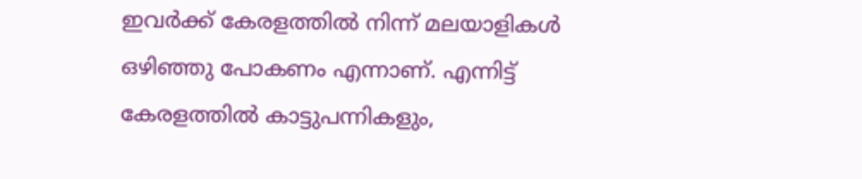ഇവർക്ക് കേരളത്തിൽ നിന്ന് മലയാളികൾ ഒഴിഞ്ഞു പോകണം എന്നാണ്. എന്നിട്ട് കേരളത്തിൽ കാട്ടുപന്നികളും,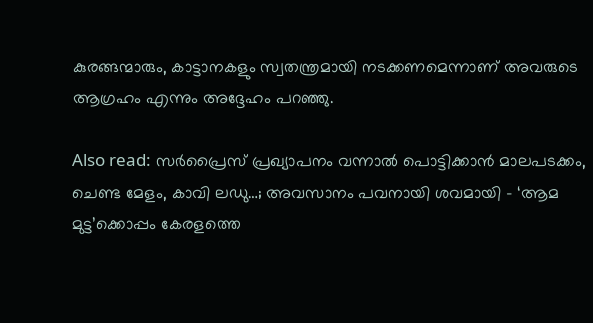കുരങ്ങന്മാരും, കാട്ടാനകളും സ്വതന്ത്രമായി നടക്കണമെന്നാണ് അവരുടെ ആഗ്രഹം എന്നും അദ്ദേഹം പറഞ്ഞു.

Also read: സർപ്രൈസ് പ്രഖ്യാപനം വന്നാൽ പൊട്ടിക്കാൻ മാലപടക്കം, ചെണ്ട മേളം, കാവി ലഡു…; അവസാനം പവനായി ശവമായി – ‘ആമ മുട്ട’ക്കൊപ്പം കേരളത്തെ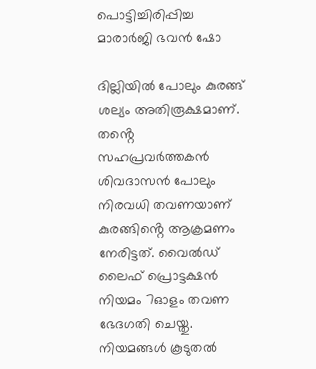പൊട്ടിച്ചിരിപ്പിച്ച മാരാർജി ഭവൻ ഷോ

ദില്ലിയിൽ പോലും കുരങ്ങ് ശല്യം അതിരൂക്ഷമാണ്. തൻ്റെ സഹപ്രവർത്തകൻ ശിവദാസൻ പോലും നിരവധി തവണയാണ് കുരങ്ങിൻ്റെ ആക്രമണം നേരിട്ടത്. വൈൽഡ് ലൈഫ് പ്രൊട്ടക്ഷൻ നിയമം 7ഓളം തവണ ഭേദഗതി ചെയ്തു. നിയമങ്ങൾ കൂടുതൽ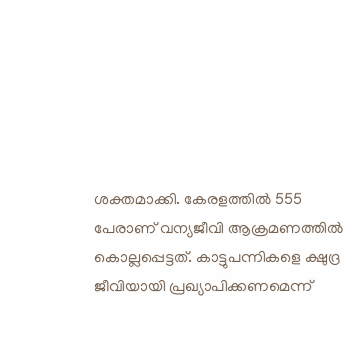ശക്തമാക്കി. കേരളത്തിൽ 555 പേരാണ് വന്യജീവി ആക്രമണത്തിൽ കൊല്ലപ്പെട്ടത്. കാട്ടുപന്നികളെ ക്ഷുദ്ര ജീവിയായി പ്രഖ്യാപിക്കണമെന്ന്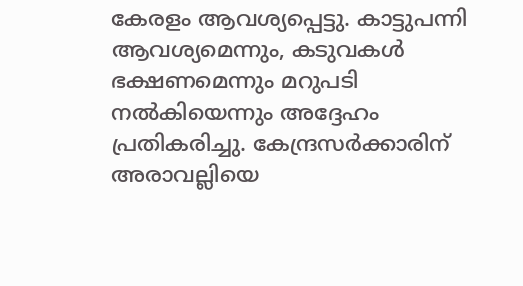കേരളം ആവശ്യപ്പെട്ടു. കാട്ടുപന്നി ആവശ്യമെന്നും, കടുവകൾ ഭക്ഷണമെന്നും മറുപടി നൽകിയെന്നും അദ്ദേഹം പ്രതികരിച്ചു. കേന്ദ്രസർക്കാരിന് അരാവല്ലിയെ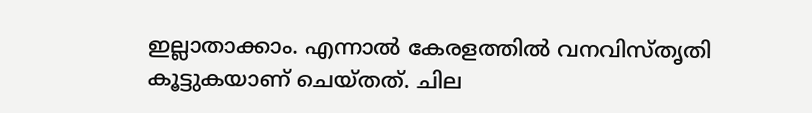ഇല്ലാതാക്കാം. എന്നാൽ കേരളത്തിൽ വനവിസ്തൃതി കൂട്ടുകയാണ് ചെയ്തത്. ചില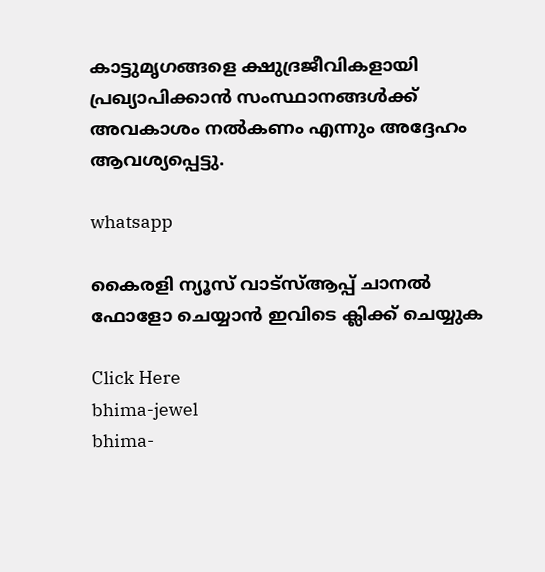കാട്ടുമൃഗങ്ങളെ ക്ഷുദ്രജീവികളായി പ്രഖ്യാപിക്കാൻ സംസ്ഥാനങ്ങൾക്ക് അവകാശം നൽകണം എന്നും അദ്ദേഹം ആവശ്യപ്പെട്ടു.

whatsapp

കൈരളി ന്യൂസ് വാട്‌സ്ആപ്പ് ചാനല്‍ ഫോളോ ചെയ്യാന്‍ ഇവിടെ ക്ലിക്ക് ചെയ്യുക

Click Here
bhima-jewel
bhima-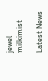jewel
milkimist

Latest News